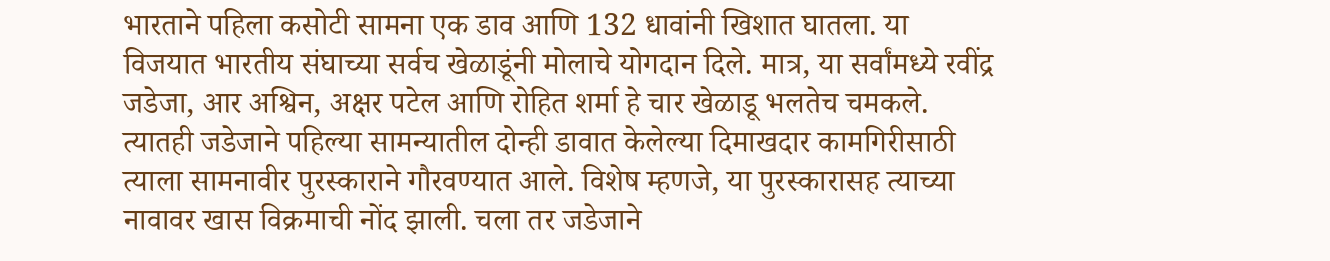भारताने पहिला कसोटी सामना एक डाव आणि 132 धावांनी खिशात घातला. या विजयात भारतीय संघाच्या सर्वच खेळाडूंनी मोलाचे योगदान दिले. मात्र, या सर्वांमध्ये रवींद्र जडेजा, आर अश्विन, अक्षर पटेल आणि रोहित शर्मा हे चार खेळाडू भलतेच चमकले. त्यातही जडेजाने पहिल्या सामन्यातील दोन्ही डावात केलेल्या दिमाखदार कामगिरीसाठी त्याला सामनावीर पुरस्काराने गौरवण्यात आले. विशेष म्हणजे, या पुरस्कारासह त्याच्या नावावर खास विक्रमाची नोंद झाली. चला तर जडेजाने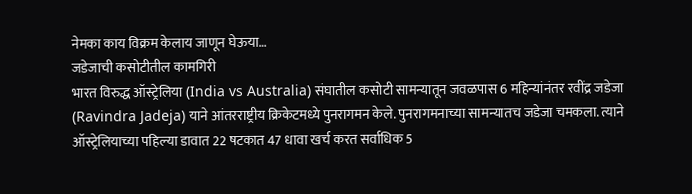नेमका काय विक्रम केलाय जाणून घेऊया…
जडेजाची कसोटीतील कामगिरी
भारत विरुद्ध ऑस्ट्रेलिया (India vs Australia) संघातील कसोटी सामन्यातून जवळपास 6 महिन्यांनंतर रवींद्र जडेजा (Ravindra Jadeja) याने आंतरराष्ट्रीय क्रिकेटमध्ये पुनरागमन केले. पुनरागमनाच्या सामन्यातच जडेजा चमकला. त्याने ऑस्ट्रेलियाच्या पहिल्या डावात 22 षटकात 47 धावा खर्च करत सर्वाधिक 5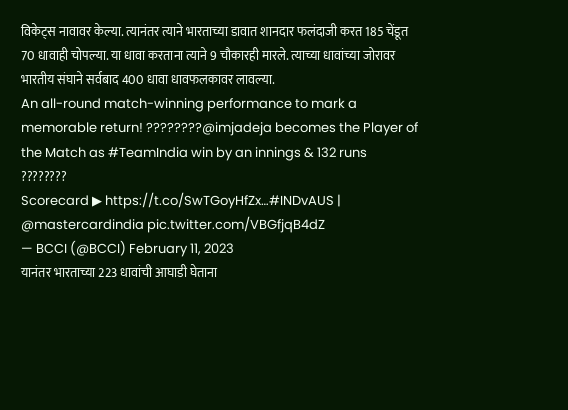विकेट्स नावावर केल्या. त्यानंतर त्याने भारताच्या डावात शानदार फलंदाजी करत 185 चेंडूत 70 धावाही चोपल्या. या धावा करताना त्याने 9 चौकारही मारले. त्याच्या धावांच्या जोरावर भारतीय संघाने सर्वबाद 400 धावा धावफलकावर लावल्या.
An all-round match-winning performance to mark a memorable return! ????????@imjadeja becomes the Player of the Match as #TeamIndia win by an innings & 132 runs ????????
Scorecard ▶ https://t.co/SwTGoyHfZx…#INDvAUS | @mastercardindia pic.twitter.com/VBGfjqB4dZ
— BCCI (@BCCI) February 11, 2023
यानंतर भारताच्या 223 धावांची आघाडी घेताना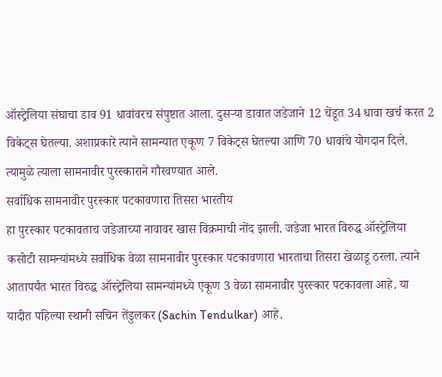ऑस्ट्रेलिया संघाचा डाव 91 धावांवरच संपुष्टात आला. दुसऱ्या डावात जडेजाने 12 चेंडूत 34 धावा खर्च करत 2 विकेट्स घेतल्या. अशाप्रकारे त्याने सामन्यात एकूण 7 विकेट्स घेतल्या आणि 70 धावांचे योगदान दिले. त्यामुळे त्याला सामनावीर पुरस्काराने गौरवण्यात आले.
सर्वाधिक सामनावीर पुरस्कार पटकावणारा तिसरा भारतीय
हा पुरस्कार पटकावताच जडेजाच्या नावावर खास विक्रमाची नोंद झाली. जडेजा भारत विरुद्ध ऑस्ट्रेलिया कसोटी सामन्यांमध्ये सर्वाधिक वेळा सामनावीर पुरस्कार पटकावणारा भारताचा तिसरा खेळाडू ठरला. त्याने आतापर्यंत भारत विरुद्ध ऑस्ट्रेलिया सामन्यांमध्ये एकूण 3 वेळा सामनावीर पुरस्कार पटकावला आहे. या यादीत पहिल्या स्थानी सचिन तेंडुलकर (Sachin Tendulkar) आहे.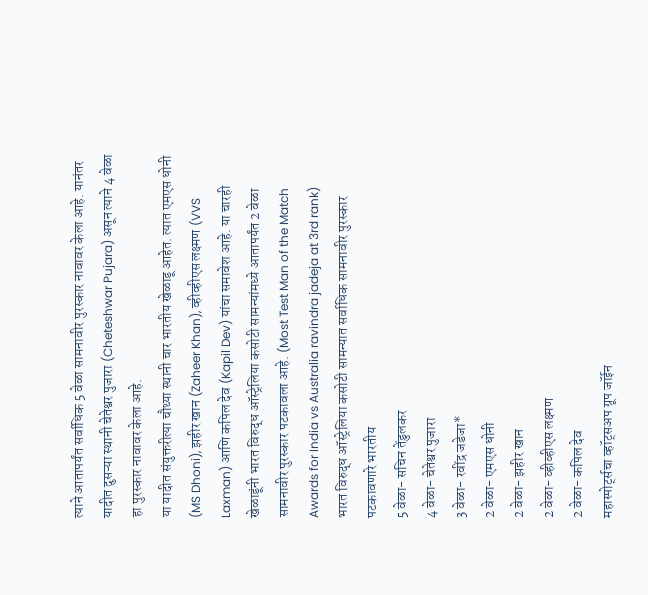त्याने आतापर्यंत सर्वाधिक 5 वेळा सामनावीर पुरस्कार नावावर केला आहे. यानंतर यादीत दुसऱ्या स्थानी चेतेश्वर पुजारा (Cheteshwar Pujara) असून त्याने 4 वेळा हा पुरस्कार नावावर केला आहे.
या यादीत संयुक्तरीत्या चौथ्या स्थानी चार भारतीय खेळाडू आहेत. त्यात एमएस धोनी (MS Dhoni), झहीर खान (Zaheer Khan), व्हीव्हीएस लक्ष्मण (VVS Laxman) आणि कपिल देव (Kapil Dev) यांचा समावेश आहे. या चारही खेळाडूंनी भारत विरुद्ध ऑस्ट्रेलिया कसोटी सामन्यांमध्ये आतापर्यंत 2 वेळा सामनावीर पुरस्कार पटकावला आहे. (Most Test Man of the Match Awards for India vs Australia ravindra jadeja at 3rd rank)
भारत विरुद्ध ऑस्ट्रेलिया कसोटी सामन्यात सर्वाधिक सामनावीर पुरस्कार पटकावणारे भारतीय
5 वेळा- सचिन तेंडुलकर
4 वेळा- चेतेश्वर पुजारा
3 वेळा- रवींद्र जडेजा*
2 वेळा- एमएस धोनी
2 वेळा- झहीर खान
2 वेळा- व्हीव्हीएस लक्ष्मण
2 वेळा- कपिल देव
महास्पोर्ट्सचा व्हॉट्सअप ग्रूप जॉईन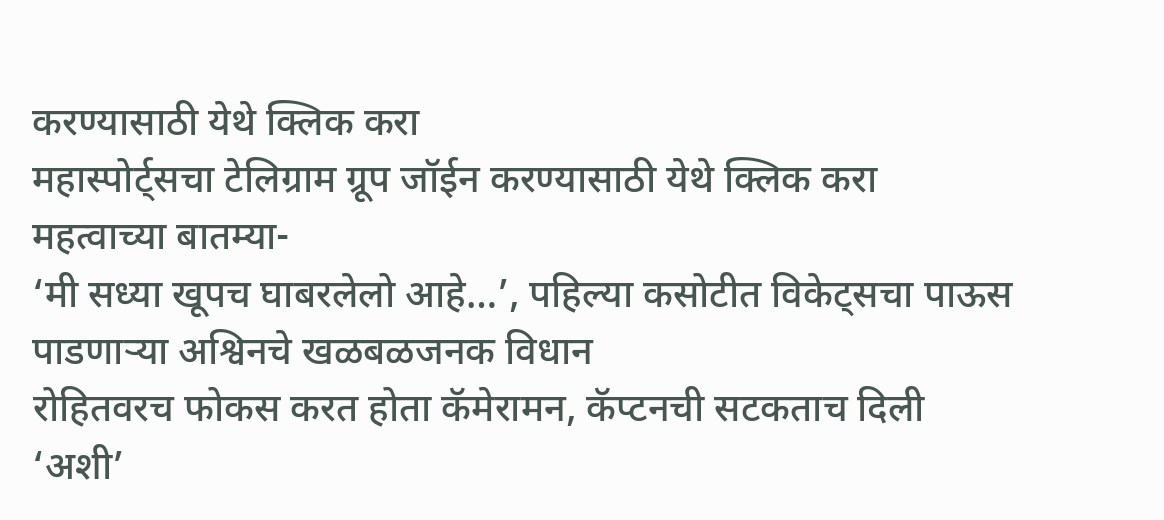करण्यासाठी येथे क्लिक करा
महास्पोर्ट्सचा टेलिग्राम ग्रूप जॉईन करण्यासाठी येथे क्लिक करा
महत्वाच्या बातम्या-
‘मी सध्या खूपच घाबरलेलो आहे…’, पहिल्या कसोटीत विकेट्सचा पाऊस पाडणाऱ्या अश्विनचे खळबळजनक विधान
रोहितवरच फोकस करत होता कॅमेरामन, कॅप्टनची सटकताच दिली ‘अशी’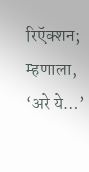रिऍक्शन; म्हणाला, ‘अरे ये…’